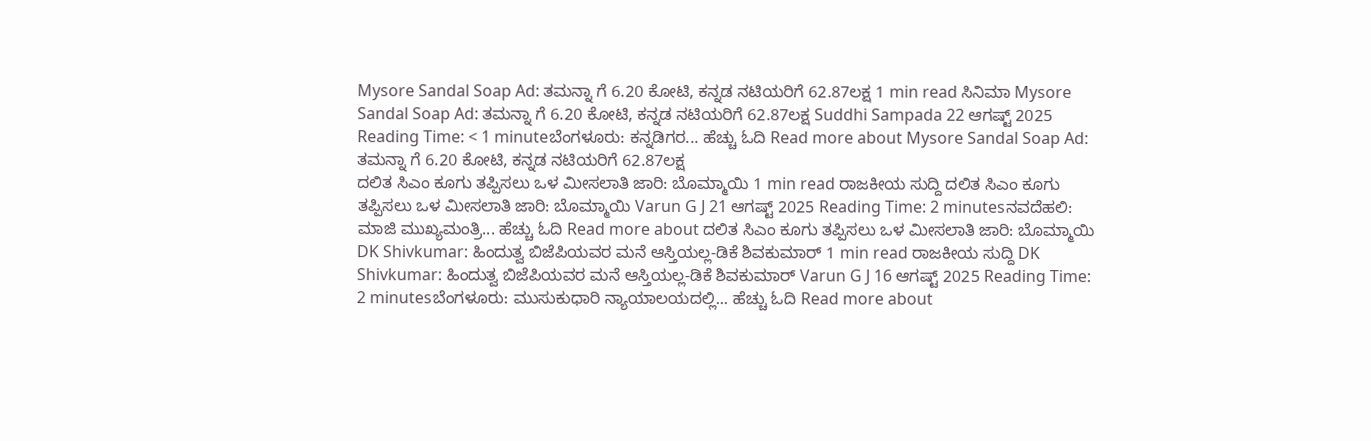Mysore Sandal Soap Ad: ತಮನ್ನಾ ಗೆ 6.20 ಕೋಟಿ, ಕನ್ನಡ ನಟಿಯರಿಗೆ 62.87ಲಕ್ಷ 1 min read ಸಿನಿಮಾ Mysore Sandal Soap Ad: ತಮನ್ನಾ ಗೆ 6.20 ಕೋಟಿ, ಕನ್ನಡ ನಟಿಯರಿಗೆ 62.87ಲಕ್ಷ Suddhi Sampada 22 ಆಗಷ್ಟ್ 2025 Reading Time: < 1 minuteಬೆಂಗಳೂರು: ಕನ್ನಡಿಗರ... ಹೆಚ್ಚು ಓದಿ Read more about Mysore Sandal Soap Ad: ತಮನ್ನಾ ಗೆ 6.20 ಕೋಟಿ, ಕನ್ನಡ ನಟಿಯರಿಗೆ 62.87ಲಕ್ಷ
ದಲಿತ ಸಿಎಂ ಕೂಗು ತಪ್ಪಿಸಲು ಒಳ ಮೀಸಲಾತಿ ಜಾರಿ: ಬೊಮ್ಮಾಯಿ 1 min read ರಾಜಕೀಯ ಸುದ್ದಿ ದಲಿತ ಸಿಎಂ ಕೂಗು ತಪ್ಪಿಸಲು ಒಳ ಮೀಸಲಾತಿ ಜಾರಿ: ಬೊಮ್ಮಾಯಿ Varun G J 21 ಆಗಷ್ಟ್ 2025 Reading Time: 2 minutesನವದೆಹಲಿ: ಮಾಜಿ ಮುಖ್ಯಮಂತ್ರಿ... ಹೆಚ್ಚು ಓದಿ Read more about ದಲಿತ ಸಿಎಂ ಕೂಗು ತಪ್ಪಿಸಲು ಒಳ ಮೀಸಲಾತಿ ಜಾರಿ: ಬೊಮ್ಮಾಯಿ
DK Shivkumar: ಹಿಂದುತ್ವ ಬಿಜೆಪಿಯವರ ಮನೆ ಆಸ್ತಿಯಲ್ಲ-ಡಿಕೆ ಶಿವಕುಮಾರ್ 1 min read ರಾಜಕೀಯ ಸುದ್ದಿ DK Shivkumar: ಹಿಂದುತ್ವ ಬಿಜೆಪಿಯವರ ಮನೆ ಆಸ್ತಿಯಲ್ಲ-ಡಿಕೆ ಶಿವಕುಮಾರ್ Varun G J 16 ಆಗಷ್ಟ್ 2025 Reading Time: 2 minutesಬೆಂಗಳೂರು: ಮುಸುಕುಧಾರಿ ನ್ಯಾಯಾಲಯದಲ್ಲಿ... ಹೆಚ್ಚು ಓದಿ Read more about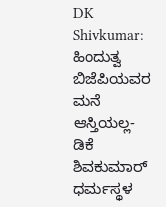DK Shivkumar: ಹಿಂದುತ್ವ ಬಿಜೆಪಿಯವರ ಮನೆ ಆಸ್ತಿಯಲ್ಲ-ಡಿಕೆ ಶಿವಕುಮಾರ್
ಧರ್ಮಸ್ಥಳ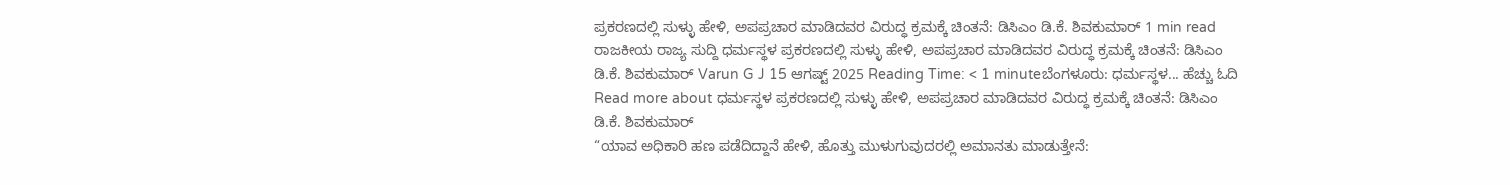ಪ್ರಕರಣದಲ್ಲಿ ಸುಳ್ಳು ಹೇಳಿ, ಅಪಪ್ರಚಾರ ಮಾಡಿದವರ ವಿರುದ್ಧ ಕ್ರಮಕ್ಕೆ ಚಿಂತನೆ: ಡಿಸಿಎಂ ಡಿ.ಕೆ. ಶಿವಕುಮಾರ್ 1 min read ರಾಜಕೀಯ ರಾಜ್ಯ ಸುದ್ದಿ ಧರ್ಮಸ್ಥಳ ಪ್ರಕರಣದಲ್ಲಿ ಸುಳ್ಳು ಹೇಳಿ, ಅಪಪ್ರಚಾರ ಮಾಡಿದವರ ವಿರುದ್ಧ ಕ್ರಮಕ್ಕೆ ಚಿಂತನೆ: ಡಿಸಿಎಂ ಡಿ.ಕೆ. ಶಿವಕುಮಾರ್ Varun G J 15 ಆಗಷ್ಟ್ 2025 Reading Time: < 1 minuteಬೆಂಗಳೂರು: ಧರ್ಮಸ್ಥಳ... ಹೆಚ್ಚು ಓದಿ Read more about ಧರ್ಮಸ್ಥಳ ಪ್ರಕರಣದಲ್ಲಿ ಸುಳ್ಳು ಹೇಳಿ, ಅಪಪ್ರಚಾರ ಮಾಡಿದವರ ವಿರುದ್ಧ ಕ್ರಮಕ್ಕೆ ಚಿಂತನೆ: ಡಿಸಿಎಂ ಡಿ.ಕೆ. ಶಿವಕುಮಾರ್
“ಯಾವ ಅಧಿಕಾರಿ ಹಣ ಪಡೆದಿದ್ದಾನೆ ಹೇಳಿ, ಹೊತ್ತು ಮುಳುಗುವುದರಲ್ಲಿ ಅಮಾನತು ಮಾಡುತ್ತೇನೆ: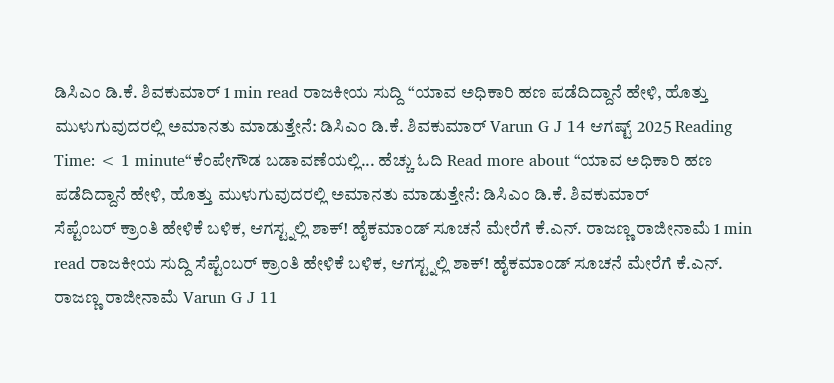ಡಿಸಿಎಂ ಡಿ.ಕೆ. ಶಿವಕುಮಾರ್ 1 min read ರಾಜಕೀಯ ಸುದ್ದಿ “ಯಾವ ಅಧಿಕಾರಿ ಹಣ ಪಡೆದಿದ್ದಾನೆ ಹೇಳಿ, ಹೊತ್ತು ಮುಳುಗುವುದರಲ್ಲಿ ಅಮಾನತು ಮಾಡುತ್ತೇನೆ: ಡಿಸಿಎಂ ಡಿ.ಕೆ. ಶಿವಕುಮಾರ್ Varun G J 14 ಆಗಷ್ಟ್ 2025 Reading Time: < 1 minute“ಕೆಂಪೇಗೌಡ ಬಡಾವಣೆಯಲ್ಲಿ... ಹೆಚ್ಚು ಓದಿ Read more about “ಯಾವ ಅಧಿಕಾರಿ ಹಣ ಪಡೆದಿದ್ದಾನೆ ಹೇಳಿ, ಹೊತ್ತು ಮುಳುಗುವುದರಲ್ಲಿ ಅಮಾನತು ಮಾಡುತ್ತೇನೆ: ಡಿಸಿಎಂ ಡಿ.ಕೆ. ಶಿವಕುಮಾರ್
ಸೆಪ್ಟೆಂಬರ್ ಕ್ರಾಂತಿ ಹೇಳಿಕೆ ಬಳಿಕ, ಆಗಸ್ಟ್ನಲ್ಲಿ ಶಾಕ್! ಹೈಕಮಾಂಡ್ ಸೂಚನೆ ಮೇರೆಗೆ ಕೆ.ಎನ್. ರಾಜಣ್ಣ ರಾಜೀನಾಮೆ 1 min read ರಾಜಕೀಯ ಸುದ್ದಿ ಸೆಪ್ಟೆಂಬರ್ ಕ್ರಾಂತಿ ಹೇಳಿಕೆ ಬಳಿಕ, ಆಗಸ್ಟ್ನಲ್ಲಿ ಶಾಕ್! ಹೈಕಮಾಂಡ್ ಸೂಚನೆ ಮೇರೆಗೆ ಕೆ.ಎನ್. ರಾಜಣ್ಣ ರಾಜೀನಾಮೆ Varun G J 11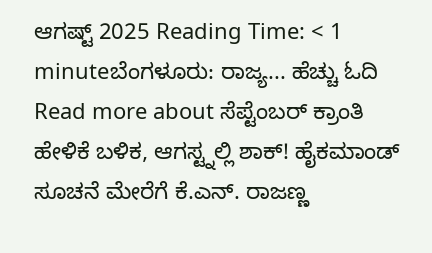ಆಗಷ್ಟ್ 2025 Reading Time: < 1 minuteಬೆಂಗಳೂರು: ರಾಜ್ಯ... ಹೆಚ್ಚು ಓದಿ Read more about ಸೆಪ್ಟೆಂಬರ್ ಕ್ರಾಂತಿ ಹೇಳಿಕೆ ಬಳಿಕ, ಆಗಸ್ಟ್ನಲ್ಲಿ ಶಾಕ್! ಹೈಕಮಾಂಡ್ ಸೂಚನೆ ಮೇರೆಗೆ ಕೆ.ಎನ್. ರಾಜಣ್ಣ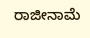ರಾಜೀನಾಮೆ